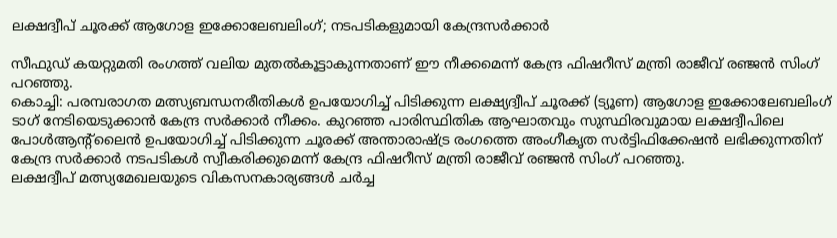ലക്ഷദ്വീപ് ചൂരക്ക് ആഗോള ഇക്കോലേബലിംഗ്; നടപടികളുമായി കേന്ദ്രസര്‍ക്കാര്‍

സീഫുഡ് കയറ്റുമതി രംഗത്ത് വലിയ മുതല്‍കൂട്ടാകുന്നതാണ് ഈ നീക്കമെന്ന് കേന്ദ്ര ഫിഷറീസ് മന്ത്രി രാജീവ് രഞ്ജന്‍ സിംഗ് പറഞ്ഞു.
കൊച്ചി: പരമ്പരാഗത മത്സ്യബന്ധനരീതികള്‍ ഉപയോഗിച്ച് പിടിക്കുന്ന ലക്ഷ്യദ്വീപ് ചൂരക്ക് (ട്യൂണ) ആഗോള ഇക്കോലേബലിംഗ് ടാഗ് നേടിയെടുക്കാന്‍ കേന്ദ്ര സര്‍ക്കാര്‍ നീക്കം. കുറഞ്ഞ പാരിസ്ഥിതിക ആഘാതവും സുസ്ഥിരവുമായ ലക്ഷദ്വീപിലെ പോള്‍ആന്റ്‌ലൈന്‍ ഉപയോഗിച്ച് പിടിക്കുന്ന ചൂരക്ക് അന്താരാഷ്ട്ര രംഗത്തെ അംഗീകൃത സര്‍ട്ടിഫിക്കേഷന്‍ ലഭിക്കുന്നതിന് കേന്ദ്ര സര്‍ക്കാര്‍ നടപടികള്‍ സ്വീകരിക്കുമെന്ന് കേന്ദ്ര ഫിഷറീസ് മന്ത്രി രാജീവ് രഞ്ജന്‍ സിംഗ് പറഞ്ഞു.
ലക്ഷദ്വീപ് മത്സ്യമേഖലയുടെ വികസനകാര്യങ്ങള്‍ ചര്‍ച്ച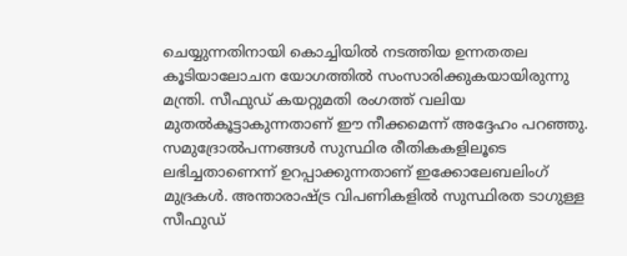ചെയ്യുന്നതിനായി കൊച്ചിയില്‍ നടത്തിയ ഉന്നതതല കൂടിയാലോചന യോഗത്തില്‍ സംസാരിക്കുകയായിരുന്നു മന്ത്രി. സീഫുഡ് കയറ്റുമതി രംഗത്ത് വലിയ മുതല്‍കൂട്ടാകുന്നതാണ് ഈ നീക്കമെന്ന് അദ്ദേഹം പറഞ്ഞു. സമുദ്രോല്‍പന്നങ്ങള്‍ സുസ്ഥിര രീതികകളിലൂടെ ലഭിച്ചതാണെന്ന് ഉറപ്പാക്കുന്നതാണ് ഇക്കോലേബലിംഗ് മുദ്രകള്‍. അന്താരാഷ്ട്ര വിപണികളില്‍ സുസ്ഥിരത ടാഗുള്ള സീഫുഡ്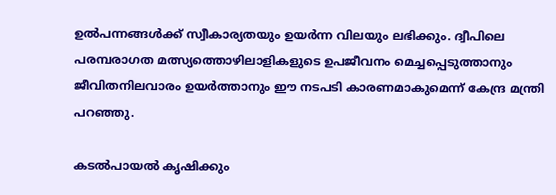ഉല്‍പന്നങ്ങള്‍ക്ക് സ്വീകാര്യതയും ഉയര്‍ന്ന വിലയും ലഭിക്കും. ദ്വീപിലെ പരമ്പരാഗത മത്സ്യത്തൊഴിലാളികളുടെ ഉപജീവനം മെച്ചപ്പെടുത്താനും ജീവിതനിലവാരം ഉയര്‍ത്താനും ഈ നടപടി കാരണമാകുമെന്ന് കേന്ദ്ര മന്ത്രി പറഞ്ഞു.

കടല്‍പായല്‍ കൃഷിക്കും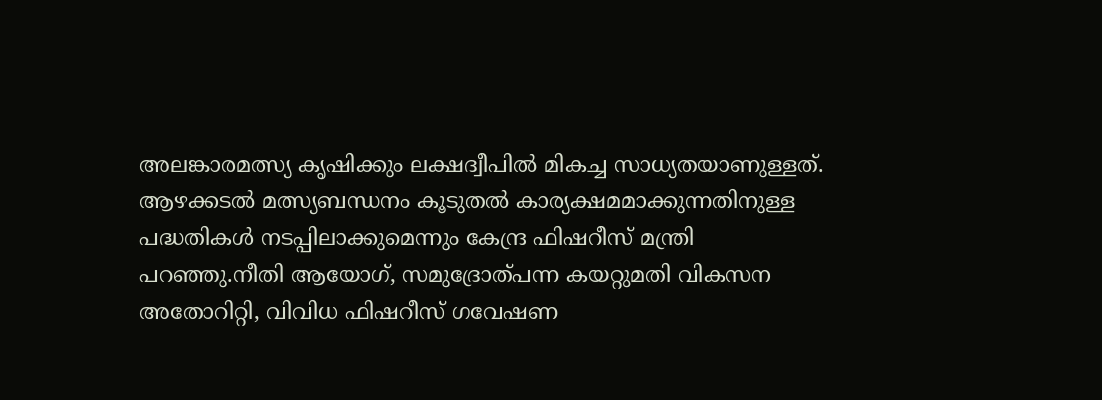അലങ്കാരമത്സ്യ കൃഷിക്കും ലക്ഷദ്വീപില്‍ മികച്ച സാധ്യതയാണുള്ളത്. ആഴക്കടല്‍ മത്സ്യബന്ധനം കൂടുതല്‍ കാര്യക്ഷമമാക്കുന്നതിനുള്ള പദ്ധതികള്‍ നടപ്പിലാക്കുമെന്നും കേന്ദ്ര ഫിഷറീസ് മന്ത്രി പറഞ്ഞു.നീതി ആയോഗ്, സമുദ്രോത്പന്ന കയറ്റുമതി വികസന അതോറിറ്റി, വിവിധ ഫിഷറീസ് ഗവേഷണ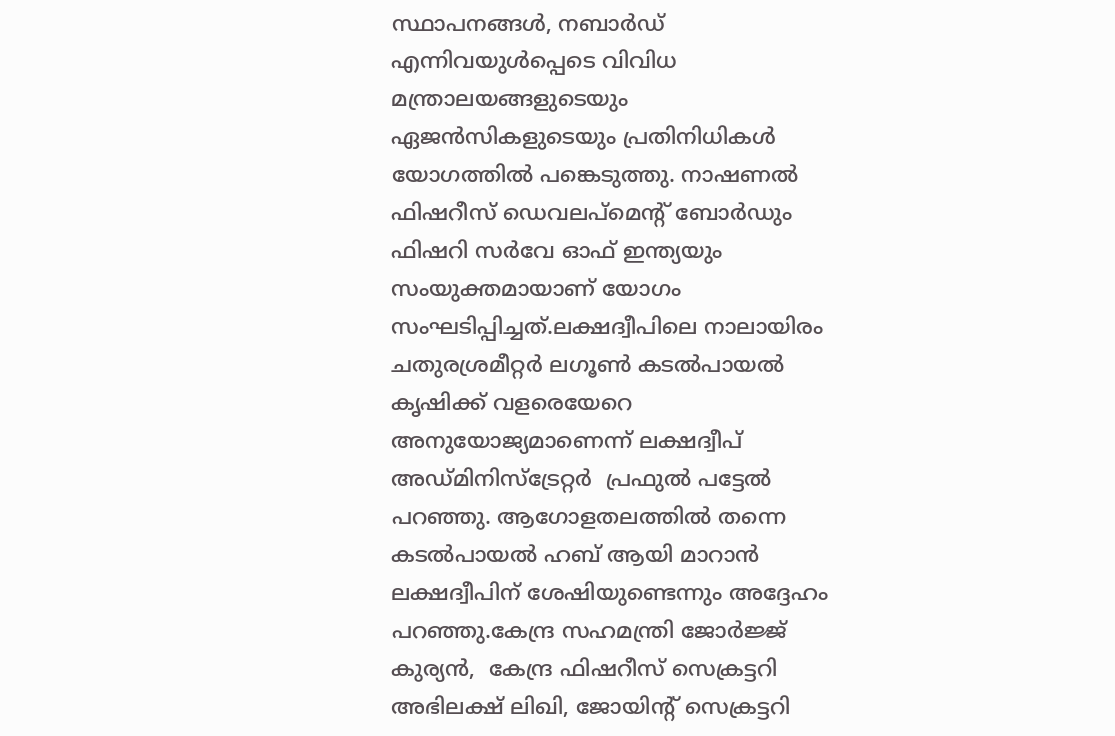സ്ഥാപനങ്ങള്‍, നബാര്‍ഡ് എന്നിവയുള്‍പ്പെടെ വിവിധ മന്ത്രാലയങ്ങളുടെയും ഏജന്‍സികളുടെയും പ്രതിനിധികള്‍ യോഗത്തില്‍ പങ്കെടുത്തു. നാഷണല്‍ ഫിഷറീസ് ഡെവലപ്‌മെന്റ് ബോര്‍ഡും ഫിഷറി സര്‍വേ ഓഫ് ഇന്ത്യയും സംയുക്തമായാണ് യോഗം സംഘടിപ്പിച്ചത്.ലക്ഷദ്വീപിലെ നാലായിരം ചതുരശ്രമീറ്റര്‍ ലഗൂണ്‍ കടല്‍പായല്‍ കൃഷിക്ക് വളരെയേറെ അനുയോജ്യമാണെന്ന് ലക്ഷദ്വീപ് അഡ്മിനിസ്‌ട്രേറ്റര്‍  പ്രഫുല്‍ പട്ടേല്‍ പറഞ്ഞു. ആഗോളതലത്തില്‍ തന്നെ കടല്‍പായല്‍ ഹബ് ആയി മാറാന്‍ ലക്ഷദ്വീപിന് ശേഷിയുണ്ടെന്നും അദ്ദേഹം പറഞ്ഞു.കേന്ദ്ര സഹമന്ത്രി ജോര്‍ജ്ജ് കുര്യന്‍,  കേന്ദ്ര ഫിഷറീസ് സെക്രട്ടറി അഭിലക്ഷ് ലിഖി, ജോയിന്റ് സെക്രട്ടറി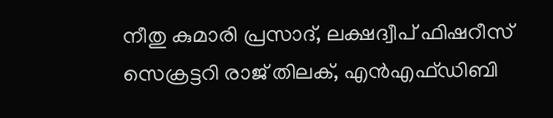നീതു കുമാരി പ്രസാദ്, ലക്ഷദ്വീപ് ഫിഷറീസ് സെക്രട്ടറി രാജ് തിലക്, എന്‍എഫ്ഡിബി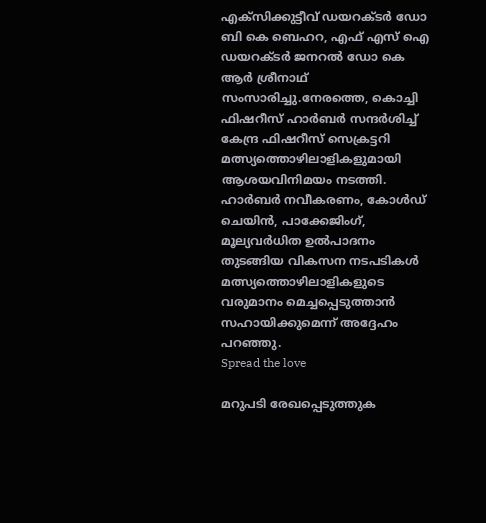എക്‌സിക്കുട്ടീവ് ഡയറക്ടര്‍ ഡോ ബി കെ ബെഹറ, എഫ് എസ് ഐ ഡയറക്ടര്‍ ജനറല്‍ ഡോ കെ ആര്‍ ശ്രീനാഥ് സംസാരിച്ചു.നേരത്തെ, കൊച്ചി ഫിഷറീസ് ഹാര്‍ബര്‍ സന്ദര്‍ശിച്ച് കേന്ദ്ര ഫിഷറീസ് സെക്രട്ടറി മത്സ്യത്തൊഴിലാളികളുമായി ആശയവിനിമയം നടത്തി. ഹാര്‍ബര്‍ നവീകരണം, കോള്‍ഡ് ചെയിന്‍, പാക്കേജിംഗ്, മൂല്യവര്‍ധിത ഉല്‍പാദനം തുടങ്ങിയ വികസന നടപടികള്‍ മത്സ്യത്തൊഴിലാളികളുടെ വരുമാനം മെച്ചപ്പെടുത്താന്‍ സഹായിക്കുമെന്ന് അദ്ദേഹം പറഞ്ഞു.
Spread the love

മറുപടി രേഖപ്പെടുത്തുക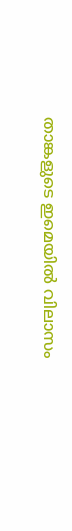താങ്കളുടെ ഇമെയില്‍ വിലാസം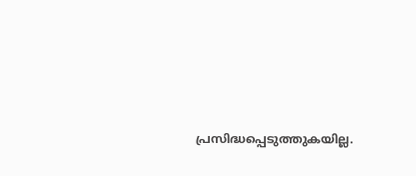പ്രസിദ്ധപ്പെടുത്തുകയില്ല.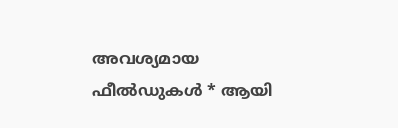അവശ്യമായ ഫീല്‍ഡുകള്‍ * ആയി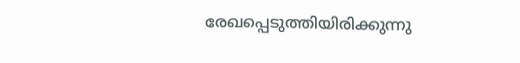രേഖപ്പെടുത്തിയിരിക്കുന്നു